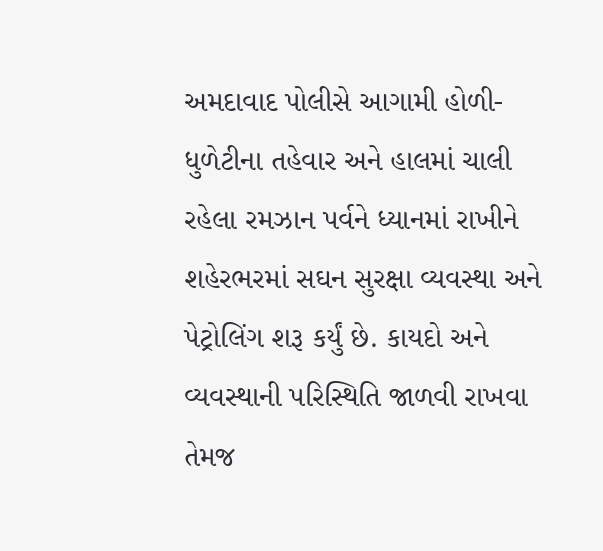અમદાવાદ પોલીસે આગામી હોળી-ધુળેટીના તહેવાર અને હાલમાં ચાલી રહેલા રમઝાન પર્વને ધ્યાનમાં રાખીને શહેરભરમાં સઘન સુરક્ષા વ્યવસ્થા અને પેટ્રોલિંગ શરૂ કર્યું છે. કાયદો અને વ્યવસ્થાની પરિસ્થિતિ જાળવી રાખવા તેમજ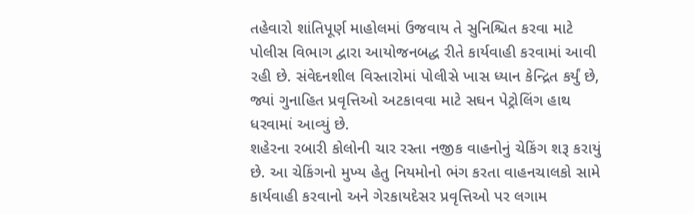તહેવારો શાંતિપૂર્ણ માહોલમાં ઉજવાય તે સુનિશ્ચિત કરવા માટે પોલીસ વિભાગ દ્વારા આયોજનબદ્ધ રીતે કાર્યવાહી કરવામાં આવી રહી છે. સંવેદનશીલ વિસ્તારોમાં પોલીસે ખાસ ધ્યાન કેન્દ્રિત કર્યું છે, જ્યાં ગુનાહિત પ્રવૃત્તિઓ અટકાવવા માટે સઘન પેટ્રોલિંગ હાથ ધરવામાં આવ્યું છે.
શહેરના રબારી કોલોની ચાર રસ્તા નજીક વાહનોનું ચેકિંગ શરૂ કરાયું છે. આ ચેકિંગનો મુખ્ય હેતુ નિયમોનો ભંગ કરતા વાહનચાલકો સામે કાર્યવાહી કરવાનો અને ગેરકાયદેસર પ્રવૃત્તિઓ પર લગામ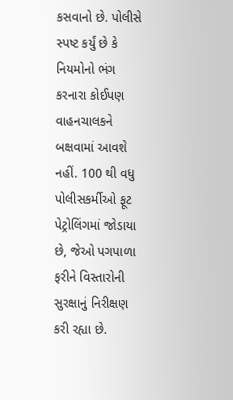કસવાનો છે. પોલીસે સ્પષ્ટ કર્યું છે કે નિયમોનો ભંગ કરનારા કોઈપણ વાહનચાલકને બક્ષવામાં આવશે નહીં. 100 થી વધુ પોલીસકર્મીઓ ફૂટ પેટ્રોલિંગમાં જોડાયા છે, જેઓ પગપાળા ફરીને વિસ્તારોની સુરક્ષાનું નિરીક્ષણ કરી રહ્યા છે.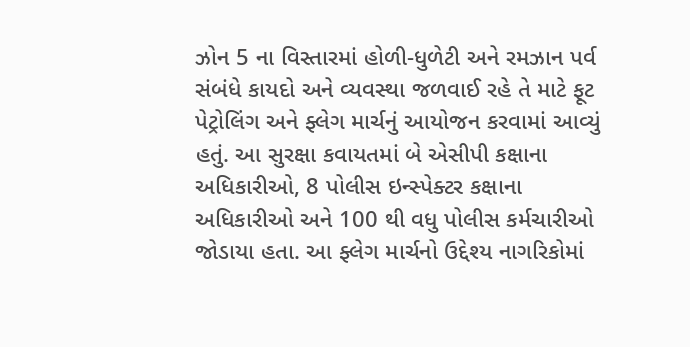ઝોન 5 ના વિસ્તારમાં હોળી-ધુળેટી અને રમઝાન પર્વ સંબંધે કાયદો અને વ્યવસ્થા જળવાઈ રહે તે માટે ફૂટ પેટ્રોલિંગ અને ફ્લેગ માર્ચનું આયોજન કરવામાં આવ્યું હતું. આ સુરક્ષા કવાયતમાં બે એસીપી કક્ષાના અધિકારીઓ, 8 પોલીસ ઇન્સ્પેક્ટર કક્ષાના અધિકારીઓ અને 100 થી વધુ પોલીસ કર્મચારીઓ જોડાયા હતા. આ ફ્લેગ માર્ચનો ઉદ્દેશ્ય નાગરિકોમાં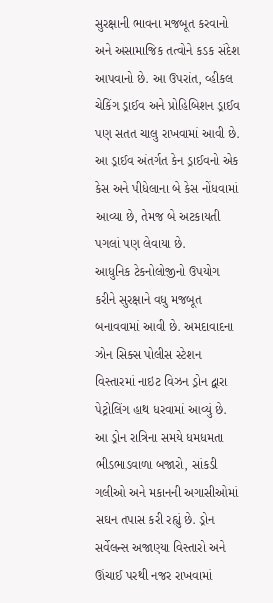સુરક્ષાની ભાવના મજબૂત કરવાનો અને અસામાજિક તત્વોને કડક સંદેશ આપવાનો છે. આ ઉપરાંત, વ્હીકલ ચેકિંગ ડ્રાઈવ અને પ્રોહિબિશન ડ્રાઈવ પણ સતત ચાલુ રાખવામાં આવી છે. આ ડ્રાઈવ અંતર્ગત કેન ડ્રાઈવનો એક કેસ અને પીધેલાના બે કેસ નોંધવામાં આવ્યા છે, તેમજ બે અટકાયતી પગલાં પણ લેવાયા છે.
આધુનિક ટેકનોલોજીનો ઉપયોગ કરીને સુરક્ષાને વધુ મજબૂત બનાવવામાં આવી છે. અમદાવાદના ઝોન સિક્સ પોલીસ સ્ટેશન વિસ્તારમાં નાઇટ વિઝન ડ્રોન દ્વારા પેટ્રોલિંગ હાથ ધરવામાં આવ્યું છે. આ ડ્રોન રાત્રિના સમયે ધમધમતા ભીડભાડવાળા બજારો, સાંકડી ગલીઓ અને મકાનની અગાસીઓમાં સઘન તપાસ કરી રહ્યું છે. ડ્રોન સર્વેલન્સ અજાણ્યા વિસ્તારો અને ઊંચાઈ પરથી નજર રાખવામાં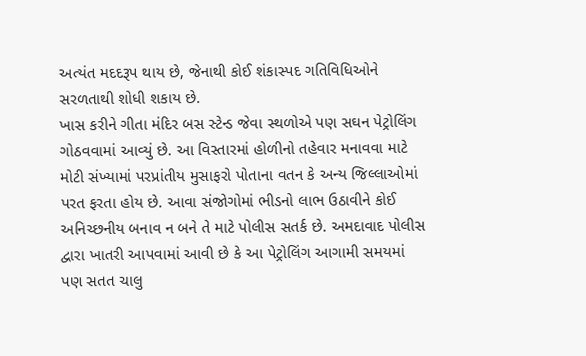અત્યંત મદદરૂપ થાય છે, જેનાથી કોઈ શંકાસ્પદ ગતિવિધિઓને સરળતાથી શોધી શકાય છે.
ખાસ કરીને ગીતા મંદિર બસ સ્ટેન્ડ જેવા સ્થળોએ પણ સઘન પેટ્રોલિંગ ગોઠવવામાં આવ્યું છે. આ વિસ્તારમાં હોળીનો તહેવાર મનાવવા માટે મોટી સંખ્યામાં પરપ્રાંતીય મુસાફરો પોતાના વતન કે અન્ય જિલ્લાઓમાં પરત ફરતા હોય છે. આવા સંજોગોમાં ભીડનો લાભ ઉઠાવીને કોઈ અનિચ્છનીય બનાવ ન બને તે માટે પોલીસ સતર્ક છે. અમદાવાદ પોલીસ દ્વારા ખાતરી આપવામાં આવી છે કે આ પેટ્રોલિંગ આગામી સમયમાં પણ સતત ચાલુ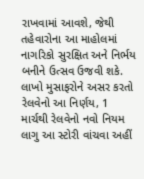રાખવામાં આવશે, જેથી તહેવારોના આ માહોલમાં નાગરિકો સુરક્ષિત અને નિર્ભય બનીને ઉત્સવ ઉજવી શકે.
લાખો મુસાફરોને અસર કરતો રેલવેનો આ નિર્ણય, 1 માર્ચથી રેલવેનો નવો નિયમ લાગુ આ સ્ટોરી વાંચવા અહીં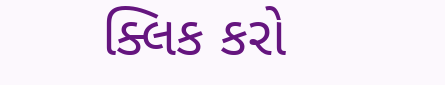ક્લિક કરો